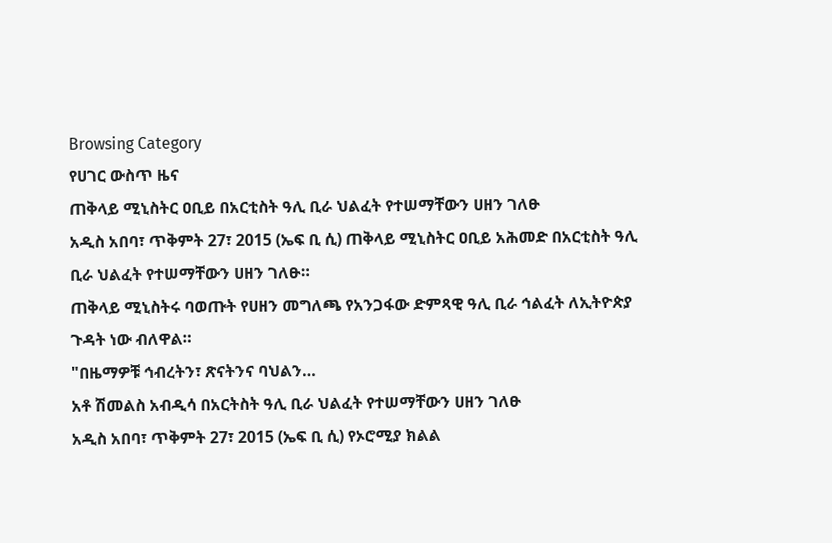Browsing Category
የሀገር ውስጥ ዜና
ጠቅላይ ሚኒስትር ዐቢይ በአርቲስት ዓሊ ቢራ ህልፈት የተሠማቸውን ሀዘን ገለፁ
አዲስ አበባ፣ ጥቅምት 27፣ 2015 (ኤፍ ቢ ሲ) ጠቅላይ ሚኒስትር ዐቢይ አሕመድ በአርቲስት ዓሊ ቢራ ህልፈት የተሠማቸውን ሀዘን ገለፁ።
ጠቅላይ ሚኒስትሩ ባወጡት የሀዘን መግለጫ የአንጋፋው ድምጻዊ ዓሊ ቢራ ኅልፈት ለኢትዮጵያ ጉዳት ነው ብለዋል።
"በዜማዎቹ ኅብረትን፣ ጽናትንና ባህልን…
አቶ ሽመልስ አብዲሳ በአርትስት ዓሊ ቢራ ህልፈት የተሠማቸውን ሀዘን ገለፁ
አዲስ አበባ፣ ጥቅምት 27፣ 2015 (ኤፍ ቢ ሲ) የኦሮሚያ ክልል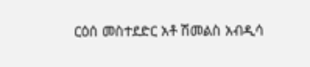ርዕሰ መስተደድር አቶ ሽመልስ አብዲሳ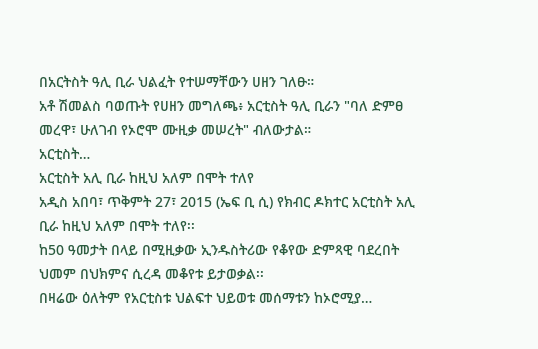በአርትስት ዓሊ ቢራ ህልፈት የተሠማቸውን ሀዘን ገለፁ።
አቶ ሽመልስ ባወጡት የሀዘን መግለጫ፥ አርቲስት ዓሊ ቢራን "ባለ ድምፀ መረዋ፣ ሁለገብ የኦሮሞ ሙዚቃ መሠረት" ብለውታል።
አርቲስት…
አርቲስት አሊ ቢራ ከዚህ አለም በሞት ተለየ
አዲስ አበባ፣ ጥቅምት 27፣ 2015 (ኤፍ ቢ ሲ) የክብር ዶክተር አርቲስት አሊ ቢራ ከዚህ አለም በሞት ተለየ፡፡
ከ50 ዓመታት በላይ በሚዚቃው ኢንዱስትሪው የቆየው ድምጻዊ ባደረበት ህመም በህክምና ሲረዳ መቆየቱ ይታወቃል፡፡
በዛሬው ዕለትም የአርቲስቱ ህልፍተ ህይወቱ መሰማቱን ከኦሮሚያ…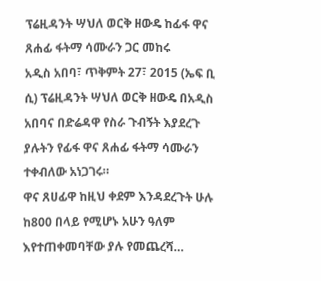ፕሬዚዳንት ሣህለ ወርቅ ዘውዴ ከፊፋ ዋና ጸሐፊ ፋትማ ሳሙራን ጋር መከሩ
አዲስ አበባ፣ ጥቅምት 27፣ 2015 (ኤፍ ቢ ሲ) ፕሬዚዳንት ሣህለ ወርቅ ዘውዴ በአዲስ አበባና በድሬዳዋ የስራ ጉብኝት እያደረጉ ያሉትን የፊፋ ዋና ጸሐፊ ፋትማ ሳሙራን ተቀብለው አነጋገሩ።
ዋና ጸሀፊዋ ከዚህ ቀደም እንዳደረጉት ሁሉ ከ800 በላይ የሚሆኑ አሁን ዓለም እየተጠቀመባቸው ያሉ የመጨረሻ…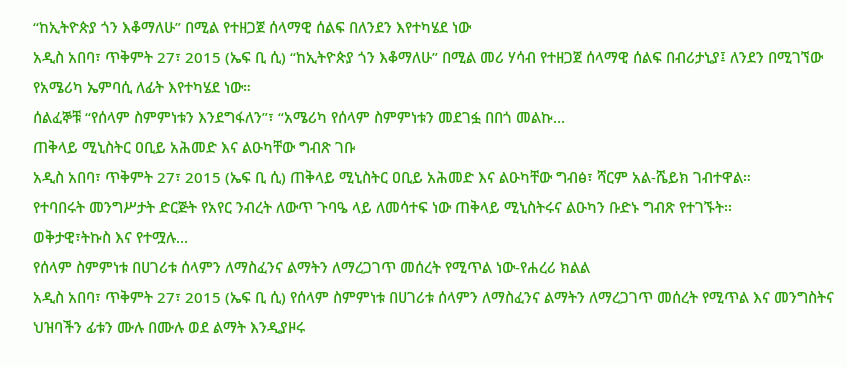“ከኢትዮጵያ ጎን እቆማለሁ” በሚል የተዘጋጀ ሰላማዊ ሰልፍ በለንደን እየተካሄደ ነው
አዲስ አበባ፣ ጥቅምት 27፣ 2015 (ኤፍ ቢ ሲ) “ከኢትዮጵያ ጎን እቆማለሁ” በሚል መሪ ሃሳብ የተዘጋጀ ሰላማዊ ሰልፍ በብሪታኒያ፤ ለንደን በሚገኘው የአሜሪካ ኤምባሲ ለፊት እየተካሄደ ነው።
ሰልፈኞቹ “የሰላም ስምምነቱን እንደግፋለን”፣ “አሜሪካ የሰላም ስምምነቱን መደገፏ በበጎ መልኩ…
ጠቅላይ ሚኒስትር ዐቢይ አሕመድ እና ልዑካቸው ግብጽ ገቡ
አዲስ አበባ፣ ጥቅምት 27፣ 2015 (ኤፍ ቢ ሲ) ጠቅላይ ሚኒስትር ዐቢይ አሕመድ እና ልዑካቸው ግብፅ፣ ሻርም አል-ሼይክ ገብተዋል።
የተባበሩት መንግሥታት ድርጅት የአየር ንብረት ለውጥ ጉባዔ ላይ ለመሳተፍ ነው ጠቅላይ ሚኒስትሩና ልዑካን ቡድኑ ግብጽ የተገኙት፡፡
ወቅታዊ፣ትኩስ እና የተሟሉ…
የሰላም ስምምነቱ በሀገሪቱ ሰላምን ለማስፈንና ልማትን ለማረጋገጥ መሰረት የሚጥል ነው-የሐረሪ ክልል
አዲስ አበባ፣ ጥቅምት 27፣ 2015 (ኤፍ ቢ ሲ) የሰላም ስምምነቱ በሀገሪቱ ሰላምን ለማስፈንና ልማትን ለማረጋገጥ መሰረት የሚጥል እና መንግስትና ህዝባችን ፊቱን ሙሉ በሙሉ ወደ ልማት እንዲያዞሩ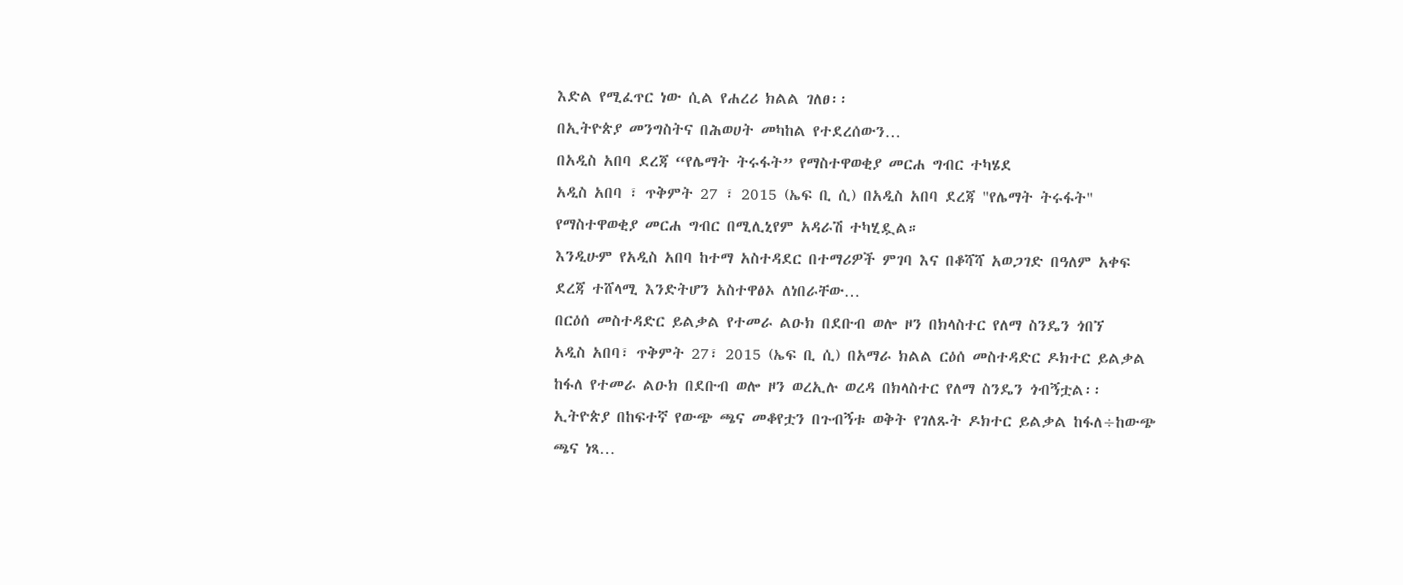እድል የሚፈጥር ነው ሲል የሐረሪ ክልል ገለፀ፡፡
በኢትዮጵያ መንግስትና በሕወሀት መካከል የተደረሰውን…
በአዲስ አበባ ደረጃ “የሌማት ትሩፋት” የማስተዋወቂያ መርሐ ግብር ተካሄደ
አዲስ አበባ ፣ ጥቅምት 27 ፣ 2015 (ኤፍ ቢ ሲ) በአዲስ አበባ ደረጃ "የሌማት ትሩፋት" የማስተዋወቂያ መርሐ ግብር በሚሊኒየም አዳራሽ ተካሂዷል።
እንዲሁም የአዲስ አበባ ከተማ አስተዳደር በተማሪዎች ምገባ እና በቆሻሻ አወጋገድ በዓለም አቀፍ ደረጃ ተሸላሚ እንድትሆን አስተዋፅኦ ለነበራቸው…
በርዕሰ መስተዳድር ይልቃል የተመራ ልዑክ በደቡብ ወሎ ዞን በክላስተር የለማ ስንዴን ጎበኘ
አዲስ አበባ፣ ጥቅምት 27፣ 2015 (ኤፍ ቢ ሲ) በአማራ ክልል ርዕሰ መስተዳድር ዶክተር ይልቃል ከፋለ የተመራ ልዑክ በደቡብ ወሎ ዞን ወረኢሉ ወረዳ በክላስተር የለማ ስንዴን ጎብኝቷል፡፡
ኢትዮጵያ በከፍተኛ የውጭ ጫና መቆየቷን በጉብኝቱ ወቅት የገለጹት ዶክተር ይልቃል ከፋለ÷ከውጭ ጫና ነጻ…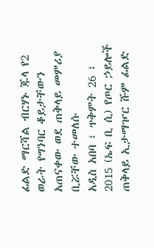ፊልድ ማርሻል ብርሃኑ ጁላ የ2 ወራት የግንባር ቆይታቸውን አጠናቀው ወደ ጠቅላይ መምሪያ ቢሯቸው ተመለሱ
አዲስ አበባ ፣ ጥቅምት 26 ፣ 2015 (ኤፍ ቢ ሲ) የጦር ኃይሎች ጠቅላይ ኢታማዦር ሹም ፊልድ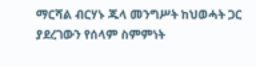ማርሻል ብርሃኑ ጁላ መንግሥት ከህወሓት ጋር ያደረገውን የሰላም ስምምነት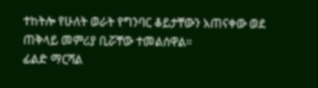ተከትሎ የሁለት ወራት የግንባር ቆይታቸውን አጠናቀው ወደ ጠቅላይ መምሪያ ቢሯቸው ተመልሰዋል።
ፊልድ ማርሻል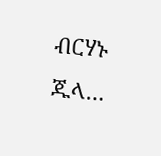ብርሃኑ ጁላ…